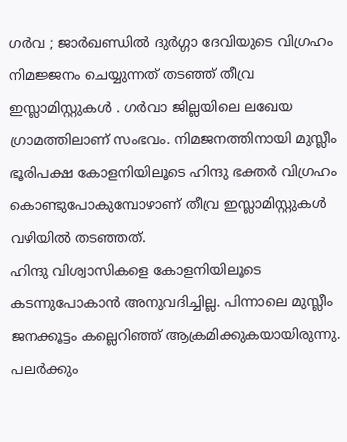ഗർവ ; ജാർഖണ്ഡിൽ ദുർഗ്ഗാ ദേവിയുടെ വിഗ്രഹം നിമജ്ജനം ചെയ്യുന്നത് തടഞ്ഞ് തീവ്ര ഇസ്ലാമിസ്റ്റുകൾ . ഗർവാ ജില്ലയിലെ ലഖേയ ഗ്രാമത്തിലാണ് സംഭവം. നിമജനത്തിനായി മുസ്ലീം ഭൂരിപക്ഷ കോളനിയിലൂടെ ഹിന്ദു ഭക്തർ വിഗ്രഹം കൊണ്ടുപോകുമ്പോഴാണ് തീവ്ര ഇസ്ലാമിസ്റ്റുകൾ വഴിയിൽ തടഞ്ഞത്.
ഹിന്ദു വിശ്വാസികളെ കോളനിയിലൂടെ കടന്നുപോകാൻ അനുവദിച്ചില്ല. പിന്നാലെ മുസ്ലീം ജനക്കൂട്ടം കല്ലെറിഞ്ഞ് ആക്രമിക്കുകയായിരുന്നു. പലർക്കും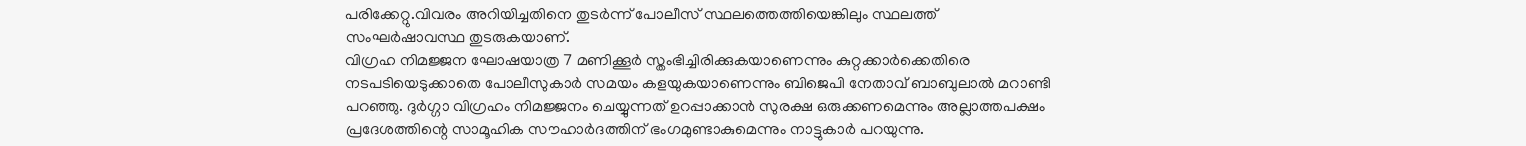പരിക്കേറ്റു.വിവരം അറിയിച്ചതിനെ തുടർന്ന് പോലീസ് സ്ഥലത്തെത്തിയെങ്കിലും സ്ഥലത്ത് സംഘർഷാവസ്ഥ തുടരുകയാണ്.
വിഗ്രഹ നിമജ്ജന ഘോഷയാത്ര 7 മണിക്കൂർ സ്തംഭിച്ചിരിക്കുകയാണെന്നും കുറ്റക്കാർക്കെതിരെ നടപടിയെടുക്കാതെ പോലീസുകാർ സമയം കളയുകയാണെന്നും ബിജെപി നേതാവ് ബാബുലാൽ മറാണ്ടി പറഞ്ഞു. ദുർഗ്ഗാ വിഗ്രഹം നിമജ്ജനം ചെയ്യുന്നത് ഉറപ്പാക്കാൻ സുരക്ഷ ഒരുക്കണമെന്നും അല്ലാത്തപക്ഷം പ്രദേശത്തിന്റെ സാമൂഹിക സൗഹാർദത്തിന് ഭംഗമുണ്ടാകുമെന്നും നാട്ടുകാർ പറയുന്നു.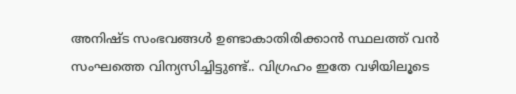അനിഷ്ട സംഭവങ്ങൾ ഉണ്ടാകാതിരിക്കാൻ സ്ഥലത്ത് വൻ സംഘത്തെ വിന്യസിച്ചിട്ടുണ്ട്.. വിഗ്രഹം ഇതേ വഴിയിലൂടെ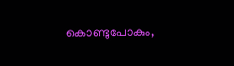കൊണ്ടുപോകും,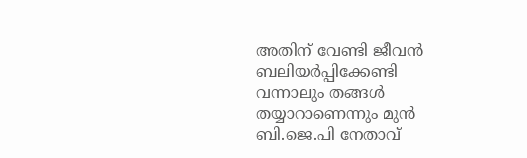അതിന് വേണ്ടി ജീവൻ ബലിയർപ്പിക്കേണ്ടി വന്നാലും തങ്ങൾ തയ്യാറാണെന്നും മുൻ ബി.ജെ.പി നേതാവ്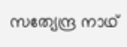സത്യേന്ദ്ര നാഥ്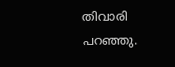തിവാരി പറഞ്ഞു.